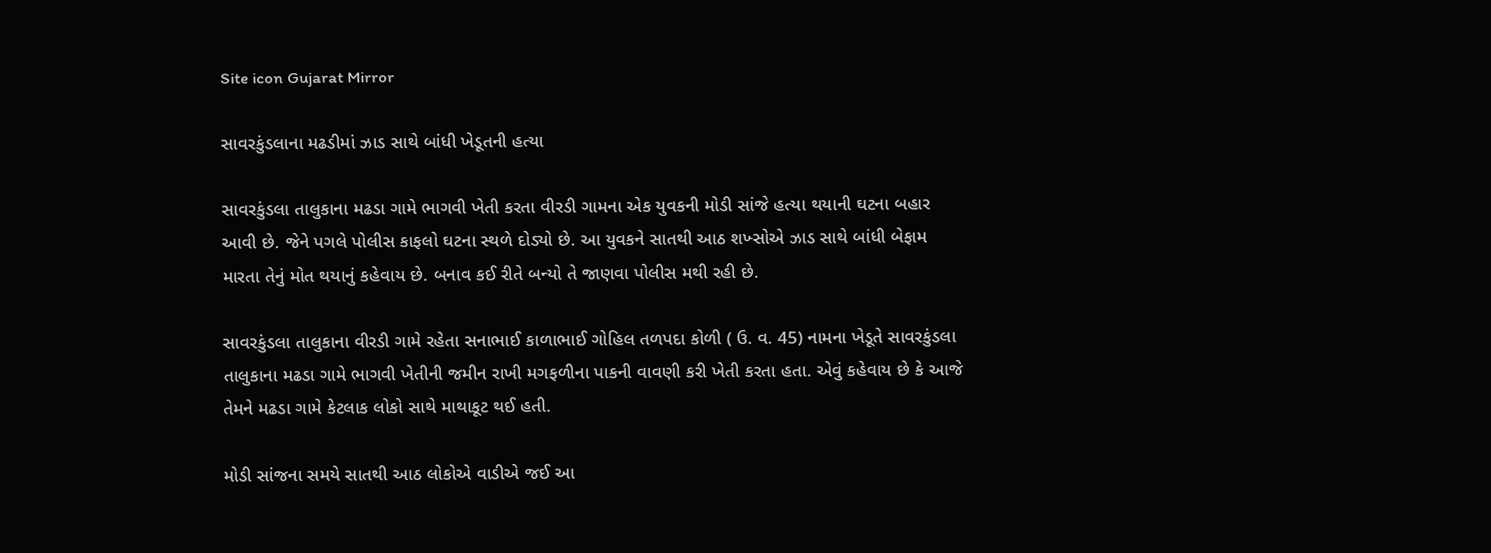Site icon Gujarat Mirror

સાવરકુંડલાના મઢડીમાં ઝાડ સાથે બાંધી ખેડૂતની હત્યા

સાવરકુંડલા તાલુકાના મઢડા ગામે ભાગવી ખેતી કરતા વીરડી ગામના એક યુવકની મોડી સાંજે હત્યા થયાની ઘટના બહાર આવી છે. જેને પગલે પોલીસ કાફલો ઘટના સ્થળે દોડ્યો છે. આ યુવકને સાતથી આઠ શખ્સોએ ઝાડ સાથે બાંધી બેફામ મારતા તેનું મોત થયાનું કહેવાય છે. બનાવ કઈ રીતે બન્યો તે જાણવા પોલીસ મથી રહી છે.

સાવરકુંડલા તાલુકાના વીરડી ગામે રહેતા સનાભાઈ કાળાભાઈ ગોહિલ તળપદા કોળી ( ઉ. વ. 45) નામના ખેડૂતે સાવરકુંડલા તાલુકાના મઢડા ગામે ભાગવી ખેતીની જમીન રાખી મગફળીના પાકની વાવણી કરી ખેતી કરતા હતા. એવું કહેવાય છે કે આજે તેમને મઢડા ગામે કેટલાક લોકો સાથે માથાકૂટ થઈ હતી.

મોડી સાંજના સમયે સાતથી આઠ લોકોએ વાડીએ જઈ આ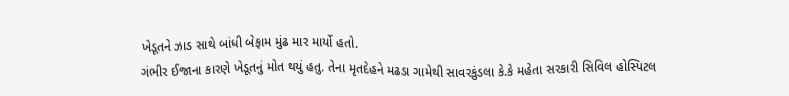ખેડૂતને ઝાડ સાથે બાંધી બેફામ મુંઢ માર માર્યો હતો.
ગંભીર ઈજાના કારણે ખેડૂતનું મોત થયું હતુ. તેના મૃતદેહને મઢડા ગામેથી સાવરકુંડલા કે.કે મહેતા સરકારી સિવિલ હોસ્પિટલ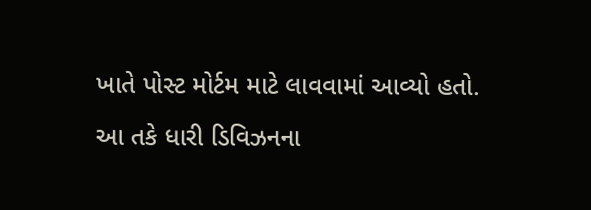ખાતે પોસ્ટ મોર્ટમ માટે લાવવામાં આવ્યો હતો.

આ તકે ધારી ડિવિઝનના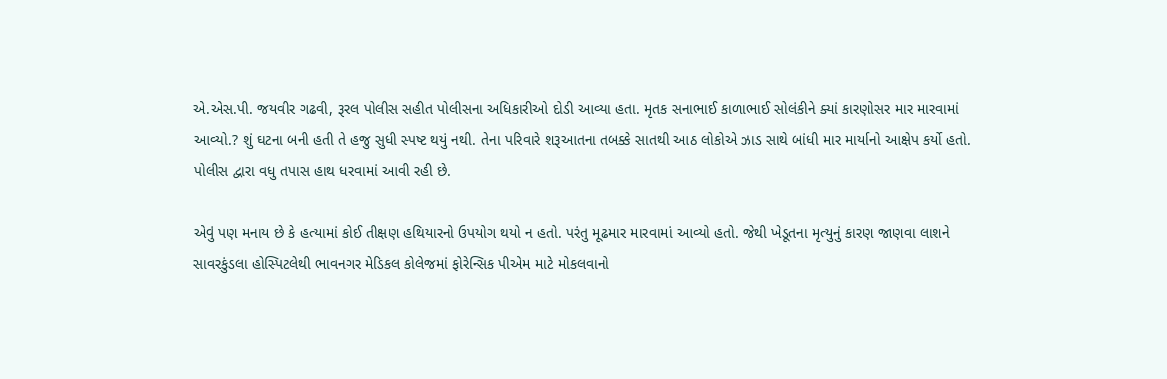એ.એસ.પી. જયવીર ગઢવી, રૂરલ પોલીસ સહીત પોલીસના અધિકારીઓ દોડી આવ્યા હતા. મૃતક સનાભાઈ કાળાભાઈ સોલંકીને ક્યાં કારણોસર માર મારવામાં આવ્યો.? શું ઘટના બની હતી તે હજુ સુધી સ્પષ્ટ થયું નથી. તેના પરિવારે શરૂઆતના તબક્કે સાતથી આઠ લોકોએ ઝાડ સાથે બાંધી માર માર્યાનો આક્ષેપ કર્યો હતો. પોલીસ દ્વારા વધુ તપાસ હાથ ધરવામાં આવી રહી છે.

એવું પણ મનાય છે કે હત્યામાં કોઈ તીક્ષણ હથિયારનો ઉપયોગ થયો ન હતો. પરંતુ મૂઢમાર મારવામાં આવ્યો હતો. જેથી ખેડૂતના મૃત્યુનું કારણ જાણવા લાશને સાવરકુંડલા હોસ્પિટલેથી ભાવનગર મેડિકલ કોલેજમાં ફોરેન્સિક પીએમ માટે મોકલવાનો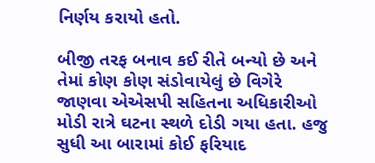નિર્ણય કરાયો હતો.

બીજી તરફ બનાવ કઈ રીતે બન્યો છે અને તેમાં કોણ કોણ સંડોવાયેલું છે વિગેરે જાણવા એએસપી સહિતના અધિકારીઓ મોડી રાત્રે ઘટના સ્થળે દોડી ગયા હતા. હજુ સુધી આ બારામાં કોઈ ફરિયાદ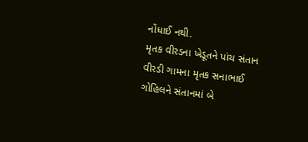નોંધાઈ નથી.
મૃતક વીરડના ખેડૂતને પાંચ સંતાન વીરડી ગામના મૃતક સનાભાઈ ગોહિલને સંતાનમાં બે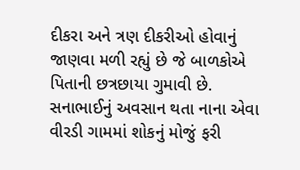દીકરા અને ત્રણ દીકરીઓ હોવાનું જાણવા મળી રહ્યું છે જે બાળકોએ પિતાની છત્રછાયા ગુમાવી છે. સનાભાઈનું અવસાન થતા નાના એવા વીરડી ગામમાં શોકનું મોજું ફરી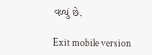વળ્યું છે.

Exit mobile version